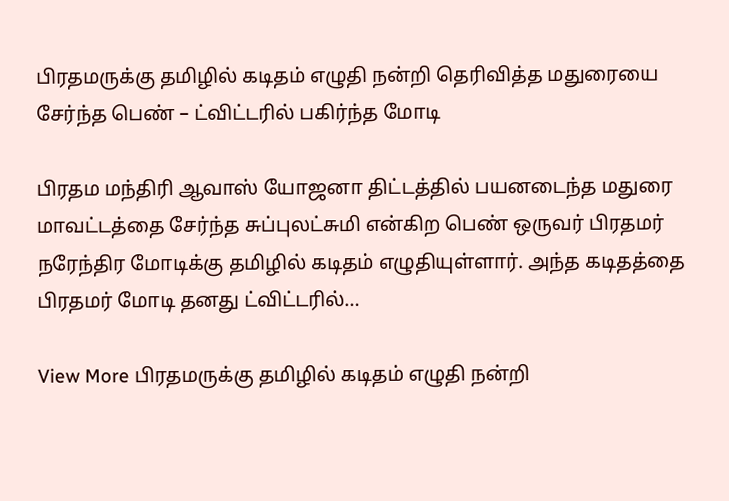பிரதமருக்கு தமிழில் கடிதம் எழுதி நன்றி தெரிவித்த மதுரையை சேர்ந்த பெண் – ட்விட்டரில் பகிர்ந்த மோடி

பிரதம மந்திரி ஆவாஸ் யோஜனா திட்டத்தில் பயனடைந்த மதுரை மாவட்டத்தை சேர்ந்த சுப்புலட்சுமி என்கிற பெண் ஒருவர் பிரதமர் நரேந்திர மோடிக்கு தமிழில் கடிதம் எழுதியுள்ளார். அந்த கடிதத்தை பிரதமர் மோடி தனது ட்விட்டரில்…

View More பிரதமருக்கு தமிழில் கடிதம் எழுதி நன்றி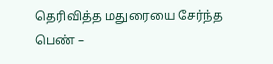தெரிவித்த மதுரையை சேர்ந்த பெண் –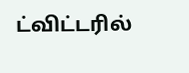ட்விட்டரில்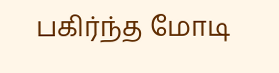பகிர்ந்த மோடி